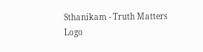Sthanikam - Truth Matters
Logo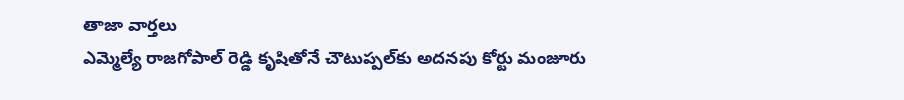తాజా వార్తలు
ఎమ్మెల్యే రాజగోపాల్‌ రెడ్డి కృషితోనే చౌటుప్పల్‌కు అదనపు కోర్టు మంజూరు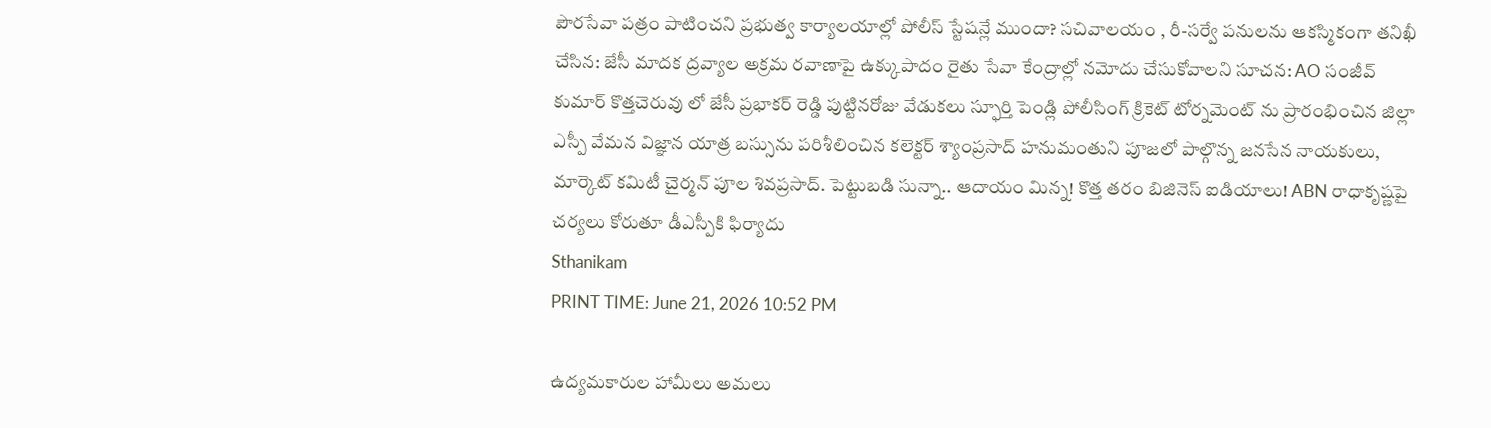పౌరసేవా పత్రం పాటించని ప్రభుత్వ కార్యాలయాల్లో పోలీస్ స్టేషన్లే ముందా? సచివాలయం , రీ-సర్వే పనులను ఆకస్మికంగా తనిఖీ చేసిన: జేసీ మాదక ద్రవ్యాల అక్రమ రవాణాపై ఉక్కుపాదం రైతు సేవా కేంద్రాల్లో నమోదు చేసుకోవాలని సూచన: AO సంజీవ్ కుమార్ కొత్తచెరువు లో జేసీ ప్రభాకర్ రెడ్డి పుట్టినరోజు వేడుకలు స్ఫూర్తి పెండ్లి పోలీసింగ్ క్రికెట్ టోర్నమెంట్ ను ప్రారంభించిన జిల్లా ఎస్పీ వేమన విజ్ఞాన యాత్ర బస్సును పరిశీలించిన కలెక్టర్ శ్యాంప్రసాద్ హనుమంతుని పూజలో పాల్గొన్న జనసేన నాయకులు, మార్కెట్ కమిటీ చైర్మన్ పూల శివప్రసాద్. పెట్టుబడి సున్నా.. ఆదాయం మిన్న! కొత్త తరం బిజినెస్ ఐడియాలు! ABN రాధాకృష్ణపై చర్యలు కోరుతూ డీఎస్పీకి ఫిర్యాదు
Sthanikam
PRINT TIME: June 21, 2026 10:52 PM

ఉద్యమకారుల హామీలు అమలు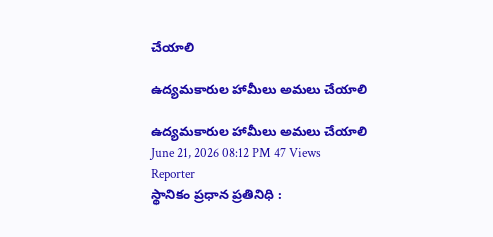చేయాలి

ఉద్యమకారుల హామీలు అమలు చేయాలి

ఉద్యమకారుల హామీలు అమలు చేయాలి
June 21, 2026 08:12 PM 47 Views
Reporter
స్థానికం ప్రధాన ప్రతినిధి :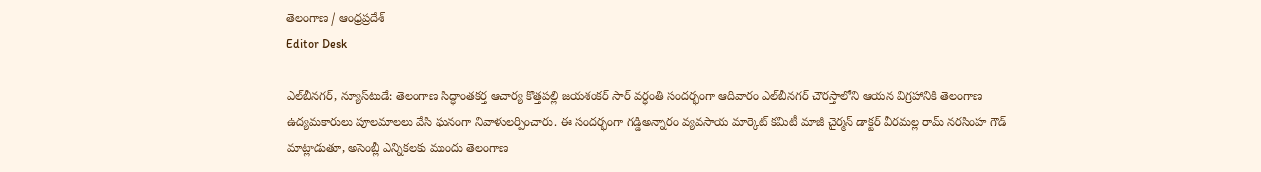తెలంగాణ / ఆంధ్రప్రదేశ్
Editor Desk

ఎల్‌బీనగర్, న్యూస్‌టుడే: తెలంగాణ సిద్ధాంతకర్త ఆచార్య కొత్తపల్లి జయశంకర్ సార్ వర్ధంతి సందర్భంగా ఆదివారం ఎల్‌బీనగర్ చౌరస్తాలోని ఆయన విగ్రహానికి తెలంగాణ ఉద్యమకారులు పూలమాలలు వేసి ఘనంగా నివాళులర్పించారు. ఈ సందర్భంగా గడ్డిఅన్నారం వ్యవసాయ మార్కెట్ కమిటీ మాజీ చైర్మన్ డాక్టర్ వీరమల్ల రామ్ నరసింహ గౌడ్ మాట్లాడుతూ, అసెంబ్లీ ఎన్నికలకు ముందు తెలంగాణ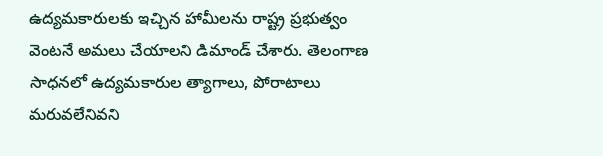ఉద్యమకారులకు ఇచ్చిన హామీలను రాష్ట్ర ప్రభుత్వం వెంటనే అమలు చేయాలని డిమాండ్ చేశారు. తెలంగాణ సాధనలో ఉద్యమకారుల త్యాగాలు, పోరాటాలు మరువలేనివని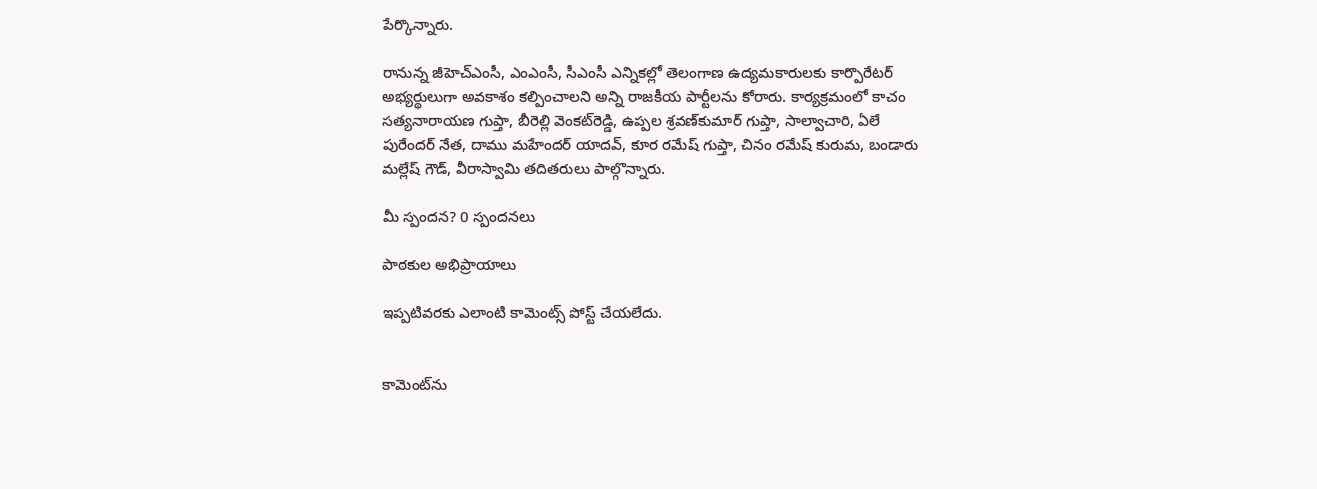పేర్కొన్నారు.

రానున్న జీహెచ్‌ఎంసీ, ఎంఎంసీ, సీఎంసీ ఎన్నికల్లో తెలంగాణ ఉద్యమకారులకు కార్పొరేటర్ అభ్యర్థులుగా అవకాశం కల్పించాలని అన్ని రాజకీయ పార్టీలను కోరారు. కార్యక్రమంలో కాచం సత్యనారాయణ గుప్తా, బీరెల్లి వెంకట్‌రెడ్డి, ఉప్పల శ్రవణ్‌కుమార్ గుప్తా, సాల్వాచారి, ఏలే పురేందర్ నేత, దాము మహేందర్ యాదవ్, కూర రమేష్ గుప్తా, చినం రమేష్ కురుమ, బండారు మల్లేష్ గౌడ్, వీరాస్వామి తదితరులు పాల్గొన్నారు.

మీ స్పందన? 0 స్పందనలు

పాఠకుల అభిప్రాయాలు

ఇప్పటివరకు ఎలాంటి కామెంట్స్ పోస్ట్ చేయలేదు.


కామెంట్‌ను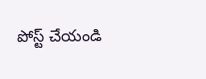పోస్ట్ చేయండి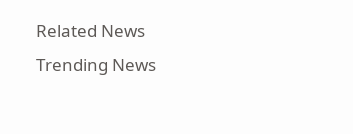Related News
Trending News